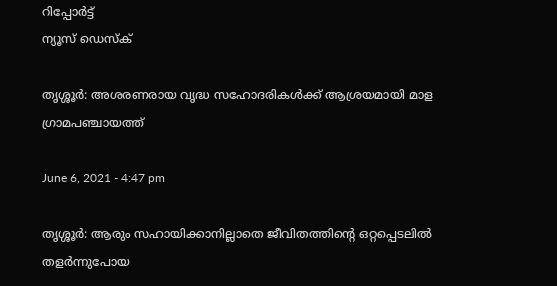റിപ്പോര്‍ട്ട്
ന്യൂസ് ഡെസ്ക്

തൃശ്ശൂർ: അശരണരായ വൃദ്ധ സഹോദരികള്‍ക്ക് ആശ്രയമായി മാള ഗ്രാമപഞ്ചായത്ത്

June 6, 2021 - 4:47 pm

തൃശ്ശൂർ: ആരും സഹായിക്കാനില്ലാതെ ജീവിതത്തിന്റെ ഒറ്റപ്പെടലില്‍ തളര്‍ന്നുപോയ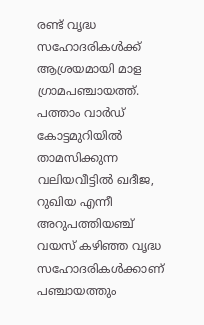രണ്ട് വൃദ്ധ സഹോദരികള്‍ക്ക് ആശ്രയമായി മാള ഗ്രാമപഞ്ചായത്ത്. പത്താം വാര്‍ഡ് കോട്ടമുറിയില്‍ താമസിക്കുന്ന വലിയവീട്ടില്‍ ഖദീജ, റുഖിയ എന്നീ അറുപത്തിയഞ്ച് വയസ് കഴിഞ്ഞ വൃദ്ധ സഹോദരികള്‍ക്കാണ് പഞ്ചായത്തും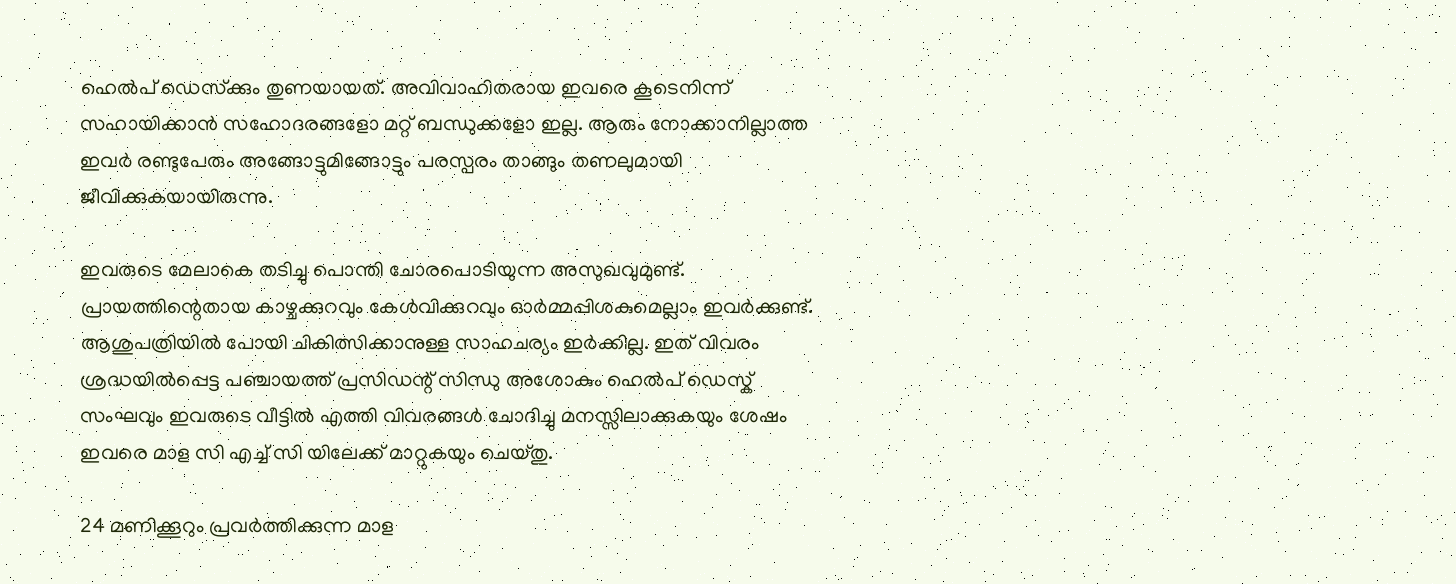ഹെല്‍പ് ഡെസ്‌ക്കും തുണയായത്. അവിവാഹിതരായ ഇവരെ കൂടെനിന്ന് സഹായിക്കാന്‍ സഹോദരങ്ങളോ മറ്റ് ബന്ധുക്കളോ ഇല്ല. ആരും നോക്കാനില്ലാത്ത ഇവര്‍ രണ്ടുപേരും അങ്ങോട്ടുമിങ്ങോട്ടും പരസ്പരം താങ്ങും തണലുമായി ജീവിക്കുകയായിരുന്നു.

ഇവരുടെ മേലാകെ തടിച്ചു പൊന്തി ചോരപൊടിയുന്ന അസുഖവുമുണ്ട്. പ്രായത്തിന്റെതായ കാഴ്ചക്കുറവും കേള്‍വിക്കുറവും ഓര്‍മ്മപ്പിശകുമെല്ലാം ഇവര്‍ക്കുണ്ട്. ആശുപത്രിയില്‍ പോയി ചികിത്സിക്കാനുള്ള സാഹചര്യം ഇർക്കില്ല. ഇത് വിവരം ശ്രദ്ധയില്‍പ്പെട്ട പഞ്ചായത്ത് പ്രസിഡന്റ് സിന്ധു അശോകും ഹെല്‍പ് ഡെസ്ക് സംഘവും ഇവരുടെ വീട്ടില്‍ എത്തി വിവരങ്ങള്‍ ചോദിച്ചു മനസ്സിലാക്കുകയും ശേഷം ഇവരെ മാള സി എച്ച് സി യിലേക്ക് മാറ്റുകയും ചെയ്തു.

24 മണിക്കൂറും പ്രവര്‍ത്തിക്കുന്ന മാള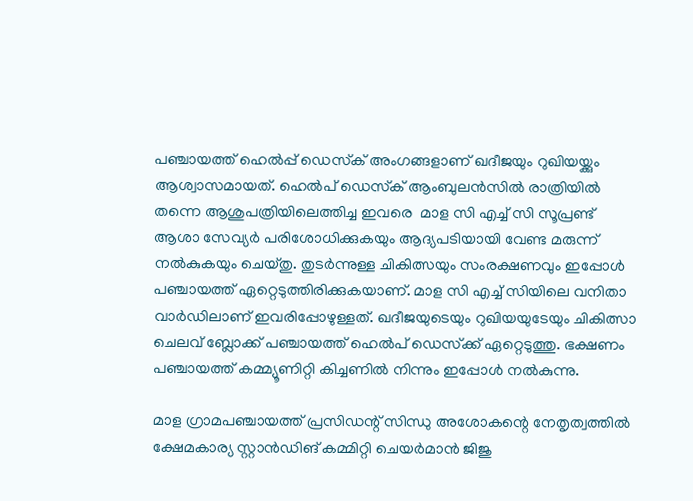പഞ്ചായത്ത് ഹെല്‍പ്പ് ഡെസ്‌ക് അംഗങ്ങളാണ് ഖദീജയും റുഖിയയ്ക്കും ആശ്വാസമായത്. ഹെല്‍പ് ഡെസ്‌ക് ആംബുലന്‍സില്‍ രാത്രിയില്‍ തന്നെ ആശുപത്രിയിലെത്തിച്ച ഇവരെ  മാള സി എച്ച് സി സൂപ്രണ്ട് ആശാ സേവ്യര്‍ പരിശോധിക്കുകയും ആദ്യപടിയായി വേണ്ട മരുന്ന് നല്‍കുകയും ചെയ്തു. തുടര്‍ന്നുള്ള ചികിത്സയും സംരക്ഷണവും ഇപ്പോള്‍ പഞ്ചായത്ത് ഏറ്റെടുത്തിരിക്കുകയാണ്. മാള സി എച്ച് സിയിലെ വനിതാ വാര്‍ഡിലാണ് ഇവരിപ്പോഴുള്ളത്. ഖദീജയുടെയും റുഖിയയുടേയും ചികിത്സാ ചെലവ് ബ്ലോക്ക് പഞ്ചായത്ത് ഹെല്‍പ് ഡെസ്‌ക്ക് ഏറ്റെടുത്തു. ഭക്ഷണം പഞ്ചായത്ത് കമ്മ്യൂണിറ്റി കിച്ചണില്‍ നിന്നും ഇപ്പോള്‍ നല്‍കുന്നു.

മാള ഗ്രാമപഞ്ചായത്ത് പ്രസിഡന്റ് സിന്ധു അശോകന്റെ നേതൃത്വത്തില്‍ ക്ഷേമകാര്യ സ്റ്റാന്‍ഡിങ് കമ്മിറ്റി ചെയര്‍മാന്‍ ജിജു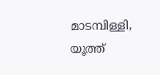മാടമ്പിള്ളി, യൂത്ത്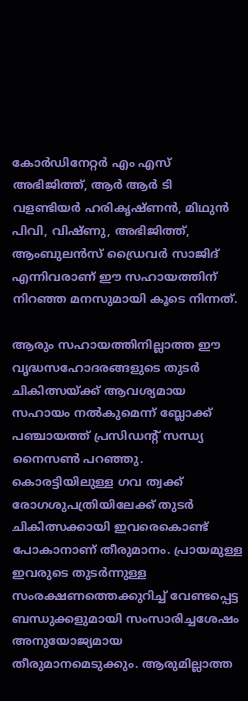കോര്‍ഡിനേറ്റര്‍ എം എസ് അഭിജിത്ത്, ആര്‍ ആര്‍ ടി വളണ്ടിയര്‍ ഹരികൃഷ്ണന്‍, മിഥുന്‍ പിവി, വിഷ്ണു, അഭിജിത്ത്, ആംബുലന്‍സ് ഡ്രൈവര്‍ സാജിദ് എന്നിവരാണ് ഈ സഹായത്തിന് നിറഞ്ഞ മനസുമായി കൂടെ നിന്നത്.

ആരും സഹായത്തിനില്ലാത്ത ഈ വൃദ്ധസഹോദരങ്ങളുടെ തുടർ ചികിത്സയ്ക്ക് ആവശ്യമായ സഹായം നല്‍കുമെന്ന് ബ്ലോക്ക് പഞ്ചായത്ത് പ്രസിഡന്റ് സന്ധ്യ നൈസണ്‍ പറഞ്ഞു. കൊരട്ടിയിലുള്ള ഗവ ത്വക്ക് രോഗശുപത്രിയിലേക്ക് തുടര്‍ ചികിത്സക്കായി ഇവരെകൊണ്ട് പോകാനാണ് തീരുമാനം. പ്രായമുള്ള ഇവരുടെ തുടര്‍ന്നുള്ള സംരക്ഷണത്തെക്കുറിച്ച് വേണ്ടപ്പെട്ട ബന്ധുക്കളുമായി സംസാരിച്ചശേഷം അനുയോജ്യമായ തീരുമാനമെടുക്കും. ആരുമില്ലാത്ത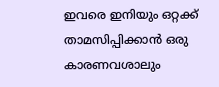ഇവരെ ഇനിയും ഒറ്റക്ക് താമസിപ്പിക്കാന്‍ ഒരു കാരണവശാലും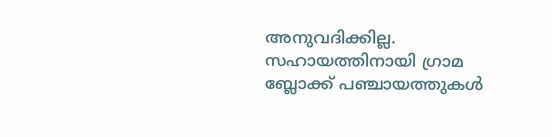അനുവദിക്കില്ല. സഹായത്തിനായി ഗ്രാമ ബ്ലോക്ക് പഞ്ചായത്തുകള്‍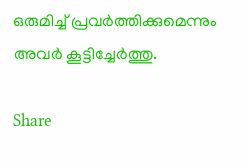ഒരുമിച്ച് പ്രവര്‍ത്തിക്കുമെന്നും അവര്‍ കൂട്ടിച്ചേര്‍ത്തു.

Share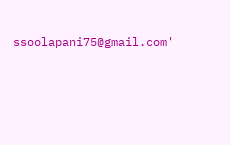ssoolapani75@gmail.com'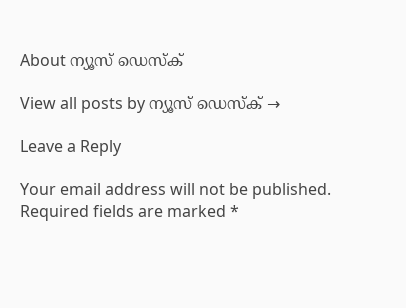About ന്യൂസ് ഡെസ്ക്

View all posts by ന്യൂസ് ഡെസ്ക് →

Leave a Reply

Your email address will not be published. Required fields are marked *